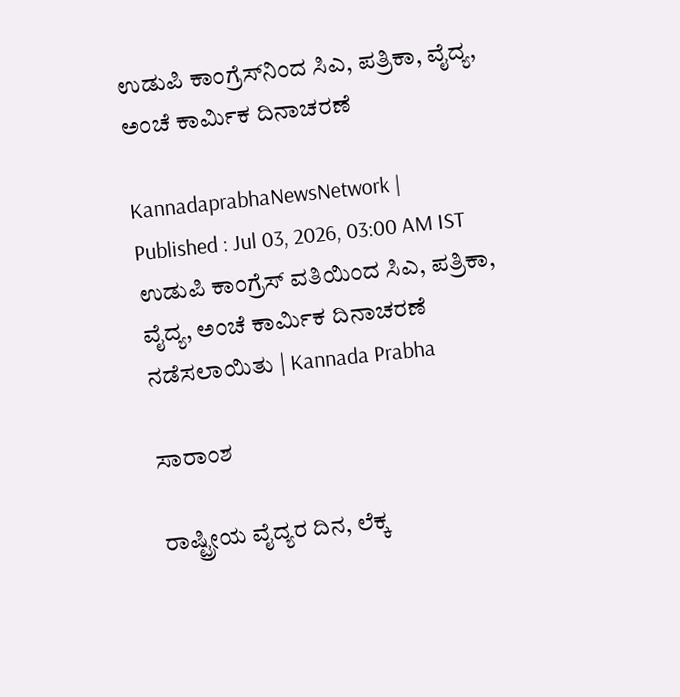ಉಡುಪಿ ಕಾಂಗ್ರೆಸ್‌ನಿಂದ ಸಿಎ, ಪತ್ರಿಕಾ, ವೈದ್ಯ, ಅಂಚೆ ಕಾರ್ಮಿಕ ದಿನಾಚರಣೆ

KannadaprabhaNewsNetwork |
Published : Jul 03, 2026, 03:00 AM IST
ಉಡುಪಿ ಕಾಂಗ್ರೆಸ್ ವತಿಯಿಂದ ಸಿಎ, ಪತ್ರಿಕಾ, ವೈದ್ಯ, ಅಂಚೆ ಕಾರ್ಮಿಕ ದಿನಾಚರಣೆ ನಡೆಸಲಾಯಿತು | Kannada Prabha

ಸಾರಾಂಶ

ರಾಷ್ಟ್ರೀಯ ವೈದ್ಯರ ದಿನ, ಲೆಕ್ಕ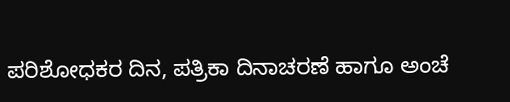ಪರಿಶೋಧಕರ ದಿನ, ಪತ್ರಿಕಾ ದಿನಾಚರಣೆ ಹಾಗೂ ಅಂಚೆ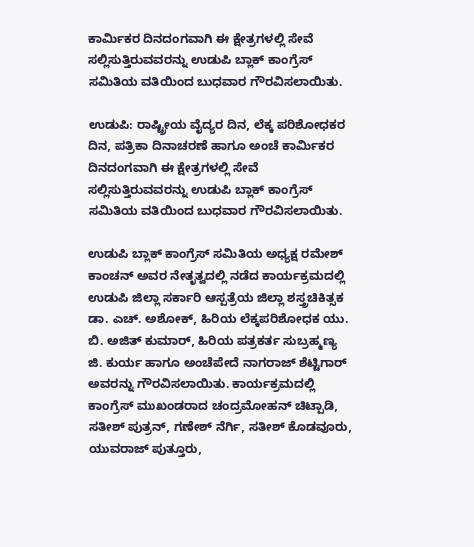ಕಾರ್ಮಿಕರ ದಿನದಂಗವಾಗಿ ಈ ಕ್ಷೇತ್ರಗಳಲ್ಲಿ ಸೇವೆ ಸಲ್ಲಿಸುತ್ತಿರುವವರನ್ನು ಉಡುಪಿ ಬ್ಲಾಕ್ ಕಾಂಗ್ರೆಸ್ ಸಮಿತಿಯ ವತಿಯಿಂದ ಬುಧವಾರ ಗೌರವಿಸಲಾಯಿತು.

ಉಡುಪಿ: ರಾಷ್ಟ್ರೀಯ ವೈದ್ಯರ ದಿನ, ಲೆಕ್ಕ ಪರಿಶೋಧಕರ ದಿನ, ಪತ್ರಿಕಾ ದಿನಾಚರಣೆ ಹಾಗೂ ಅಂಚೆ ಕಾರ್ಮಿಕರ ದಿನದಂಗವಾಗಿ ಈ ಕ್ಷೇತ್ರಗಳಲ್ಲಿ ಸೇವೆ ಸಲ್ಲಿಸುತ್ತಿರುವವರನ್ನು ಉಡುಪಿ ಬ್ಲಾಕ್ ಕಾಂಗ್ರೆಸ್ ಸಮಿತಿಯ ವತಿಯಿಂದ ಬುಧವಾರ ಗೌರವಿಸಲಾಯಿತು.

ಉಡುಪಿ ಬ್ಲಾಕ್ ಕಾಂಗ್ರೆಸ್ ಸಮಿತಿಯ ಅಧ್ಯಕ್ಷ ರಮೇಶ್ ಕಾಂಚನ್ ಅವರ ನೇತೃತ್ವದಲ್ಲಿ ನಡೆದ ಕಾರ್ಯಕ್ರಮದಲ್ಲಿ ಉಡುಪಿ ಜಿಲ್ಲಾ ಸರ್ಕಾರಿ ಆಸ್ಪತ್ರೆಯ ಜಿಲ್ಲಾ ಶಸ್ತ್ರಚಿಕಿತ್ಸಕ ಡಾ. ಎಚ್. ಅಶೋಕ್, ಹಿರಿಯ ಲೆಕ್ಕಪರಿಶೋಧಕ ಯು. ಬಿ. ಅಜಿತ್ ಕುಮಾರ್, ಹಿರಿಯ ಪತ್ರಕರ್ತ ಸುಬ್ರಹ್ಮಣ್ಯ ಜಿ. ಕುರ್ಯ ಹಾಗೂ ಅಂಚೆಪೇದೆ ನಾಗರಾಜ್ ಶೆಟ್ಟಿಗಾರ್ ಅವರನ್ನು ಗೌರವಿಸಲಾಯಿತು. ಕಾರ್ಯಕ್ರಮದಲ್ಲಿ ಕಾಂಗ್ರೆಸ್ ಮುಖಂಡರಾದ ಚಂದ್ರಮೋಹನ್ ಚಿಟ್ಪಾಡಿ, ಸತೀಶ್ ಪುತ್ರನ್, ಗಣೇಶ್ ನೆರ್ಗಿ, ಸತೀಶ್ ಕೊಡವೂರು, ಯುವರಾಜ್ ಪುತ್ತೂರು,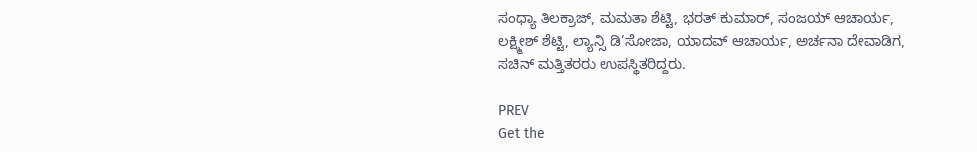ಸಂಧ್ಯಾ ತಿಲಕ್ರಾಜ್, ಮಮತಾ ಶೆಟ್ಟಿ, ಭರತ್ ಕುಮಾರ್, ಸಂಜಯ್ ಆಚಾರ್ಯ, ಲಕ್ಷ್ಮೀಶ್ ಶೆಟ್ಟಿ, ಲ್ಯಾನ್ಸಿ ಡಿ’ಸೋಜಾ, ಯಾದವ್ ಆಚಾರ್ಯ, ಅರ್ಚನಾ ದೇವಾಡಿಗ, ಸಚಿನ್ ಮತ್ತಿತರರು ಉಪಸ್ಥಿತರಿದ್ದರು.

PREV
Get the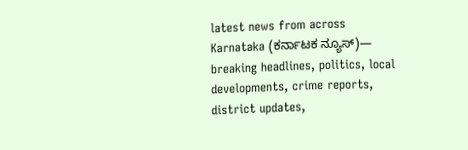latest news from across Karnataka (ಕರ್ನಾಟಕ ನ್ಯೂಸ್)— breaking headlines, politics, local developments, crime reports, district updates,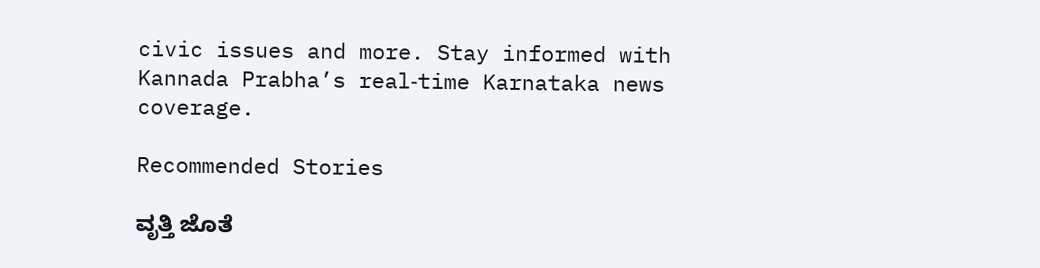civic issues and more. Stay informed with Kannada Prabha’s real‑time Karnataka news coverage.

Recommended Stories

ವೃತ್ತಿ ಜೊತೆ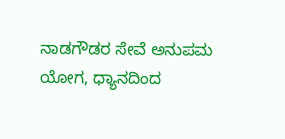ನಾಡಗೌಡರ ಸೇವೆ ಅನುಪಮ
ಯೋಗ, ಧ್ಯಾನದಿಂದ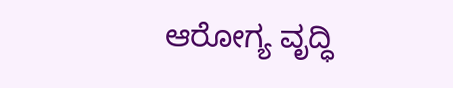ಆರೋಗ್ಯ ವೃದ್ಧಿ